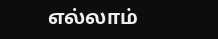எல்லாம்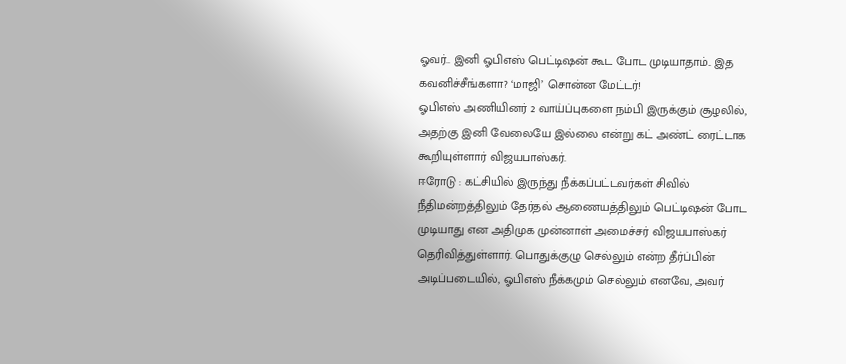ஓவர்.. இனி ஓபிஎஸ் பெட்டிஷன் கூட போட முடியாதாம்.. இத கவனிச்சீங்களா? ‘மாஜி’ சொன்ன மேட்டர்!
ஓபிஎஸ் அணியினர் 2 வாய்ப்புகளை நம்பி இருக்கும் சூழலில், அதற்கு இனி வேலையே இல்லை என்று கட் அண்ட் ரைட்டாக கூறியுள்ளார் விஜயபாஸ்கர்.
ஈரோடு : கட்சியில் இருந்து நீக்கப்பட்டவர்கள் சிவில் நீதிமன்றத்திலும் தேர்தல் ஆணையத்திலும் பெட்டிஷன் போட முடியாது என அதிமுக முன்னாள் அமைச்சர் விஜயபாஸ்கர் தெரிவித்துள்ளார். பொதுக்குழு செல்லும் என்ற தீர்ப்பின் அடிப்படையில், ஓபிஎஸ் நீக்கமும் செல்லும் எனவே, அவர்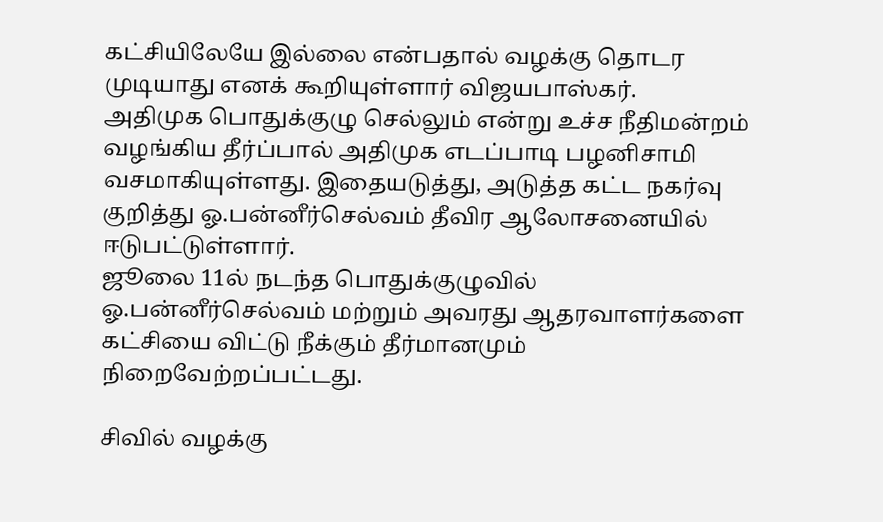கட்சியிலேயே இல்லை என்பதால் வழக்கு தொடர முடியாது எனக் கூறியுள்ளார் விஜயபாஸ்கர்.
அதிமுக பொதுக்குழு செல்லும் என்று உச்ச நீதிமன்றம் வழங்கிய தீர்ப்பால் அதிமுக எடப்பாடி பழனிசாமி வசமாகியுள்ளது. இதையடுத்து, அடுத்த கட்ட நகர்வு குறித்து ஓ.பன்னீர்செல்வம் தீவிர ஆலோசனையில் ஈடுபட்டுள்ளார்.
ஜூலை 11ல் நடந்த பொதுக்குழுவில் ஓ.பன்னீர்செல்வம் மற்றும் அவரது ஆதரவாளர்களை கட்சியை விட்டு நீக்கும் தீர்மானமும் நிறைவேற்றப்பட்டது.

சிவில் வழக்கு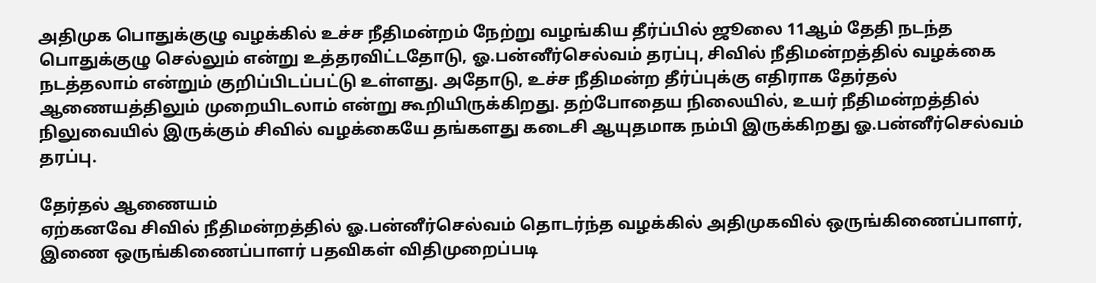அதிமுக பொதுக்குழு வழக்கில் உச்ச நீதிமன்றம் நேற்று வழங்கிய தீர்ப்பில் ஜூலை 11ஆம் தேதி நடந்த பொதுக்குழு செல்லும் என்று உத்தரவிட்டதோடு, ஓ.பன்னீர்செல்வம் தரப்பு, சிவில் நீதிமன்றத்தில் வழக்கை நடத்தலாம் என்றும் குறிப்பிடப்பட்டு உள்ளது. அதோடு, உச்ச நீதிமன்ற தீர்ப்புக்கு எதிராக தேர்தல் ஆணையத்திலும் முறையிடலாம் என்று கூறியிருக்கிறது. தற்போதைய நிலையில், உயர் நீதிமன்றத்தில் நிலுவையில் இருக்கும் சிவில் வழக்கையே தங்களது கடைசி ஆயுதமாக நம்பி இருக்கிறது ஓ.பன்னீர்செல்வம் தரப்பு.

தேர்தல் ஆணையம்
ஏற்கனவே சிவில் நீதிமன்றத்தில் ஓ.பன்னீர்செல்வம் தொடர்ந்த வழக்கில் அதிமுகவில் ஒருங்கிணைப்பாளர், இணை ஒருங்கிணைப்பாளர் பதவிகள் விதிமுறைப்படி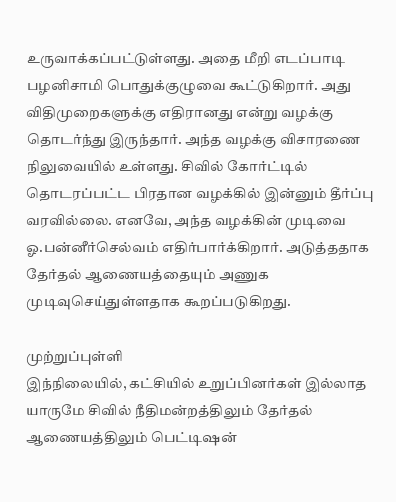உருவாக்கப்பட்டுள்ளது. அதை மீறி எடப்பாடி பழனிசாமி பொதுக்குழுவை கூட்டுகிறார். அது விதிமுறைகளுக்கு எதிரானது என்று வழக்கு தொடர்ந்து இருந்தார். அந்த வழக்கு விசாரணை நிலுவையில் உள்ளது. சிவில் கோர்ட்டில் தொடரப்பட்ட பிரதான வழக்கில் இன்னும் தீர்ப்பு வரவில்லை. எனவே, அந்த வழக்கின் முடிவை ஓ.பன்னீர்செல்வம் எதிர்பார்க்கிறார். அடுத்ததாக தேர்தல் ஆணையத்தையும் அணுக முடிவுசெய்துள்ளதாக கூறப்படுகிறது.

முற்றுப்புள்ளி
இந்நிலையில், கட்சியில் உறுப்பினர்கள் இல்லாத யாருமே சிவில் நீதிமன்றத்திலும் தேர்தல் ஆணையத்திலும் பெட்டிஷன்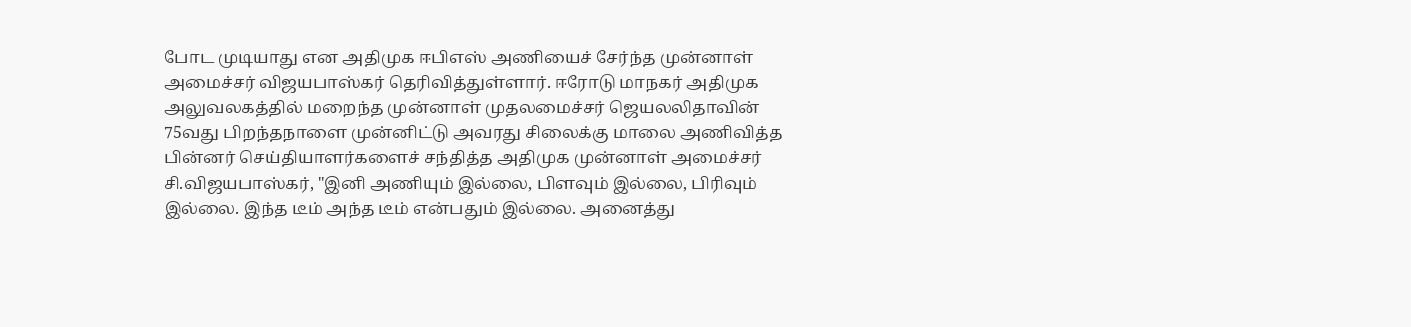போட முடியாது என அதிமுக ஈபிஎஸ் அணியைச் சேர்ந்த முன்னாள் அமைச்சர் விஜயபாஸ்கர் தெரிவித்துள்ளார். ஈரோடு மாநகர் அதிமுக அலுவலகத்தில் மறைந்த முன்னாள் முதலமைச்சர் ஜெயலலிதாவின் 75வது பிறந்தநாளை முன்னிட்டு அவரது சிலைக்கு மாலை அணிவித்த பின்னர் செய்தியாளர்களைச் சந்தித்த அதிமுக முன்னாள் அமைச்சர் சி.விஜயபாஸ்கர், "இனி அணியும் இல்லை, பிளவும் இல்லை, பிரிவும் இல்லை. இந்த டீம் அந்த டீம் என்பதும் இல்லை. அனைத்து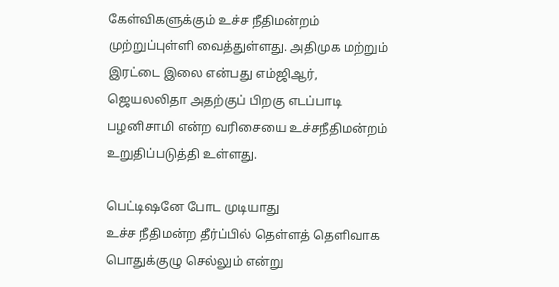கேள்விகளுக்கும் உச்ச நீதிமன்றம் முற்றுப்புள்ளி வைத்துள்ளது. அதிமுக மற்றும் இரட்டை இலை என்பது எம்ஜிஆர், ஜெயலலிதா அதற்குப் பிறகு எடப்பாடி பழனிசாமி என்ற வரிசையை உச்சநீதிமன்றம் உறுதிப்படுத்தி உள்ளது.

பெட்டிஷனே போட முடியாது
உச்ச நீதிமன்ற தீர்ப்பில் தெள்ளத் தெளிவாக பொதுக்குழு செல்லும் என்று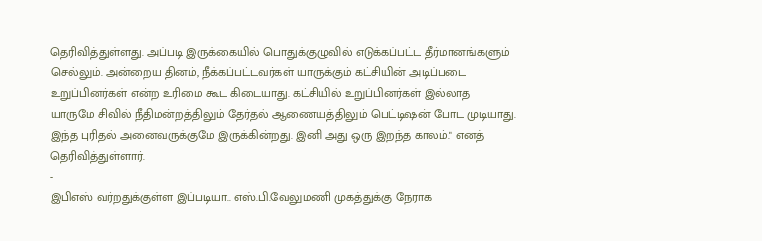தெரிவித்துள்ளது. அப்படி இருக்கையில் பொதுக்குழுவில் எடுக்கப்பட்ட தீர்மானங்களும் செல்லும். அன்றைய தினம், நீக்கப்பட்டவர்கள் யாருக்கும் கட்சியின் அடிப்படை உறுப்பினர்கள் என்ற உரிமை கூட கிடையாது. கட்சியில் உறுப்பினர்கள் இல்லாத யாருமே சிவில் நீதிமன்றத்திலும் தேர்தல் ஆணையத்திலும் பெட்டிஷன் போட முடியாது. இந்த புரிதல் அனைவருக்குமே இருக்கின்றது. இனி அது ஒரு இறந்த காலம்." எனத் தெரிவித்துள்ளார்.
-
இபிஎஸ் வர்றதுக்குள்ள இப்படியா.. எஸ்.பி.வேலுமணி முகத்துக்கு நேராக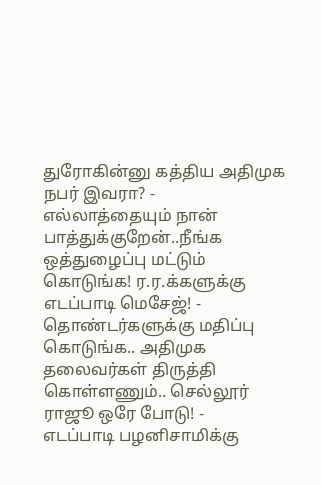துரோகின்னு கத்திய அதிமுக நபர் இவரா? -
எல்லாத்தையும் நான் பாத்துக்குறேன்..நீங்க ஒத்துழைப்பு மட்டும் கொடுங்க! ர.ர.க்களுக்கு எடப்பாடி மெசேஜ்! -
தொண்டர்களுக்கு மதிப்பு கொடுங்க.. அதிமுக தலைவர்கள் திருத்தி கொள்ளணும்.. செல்லூர் ராஜூ ஒரே போடு! -
எடப்பாடி பழனிசாமிக்கு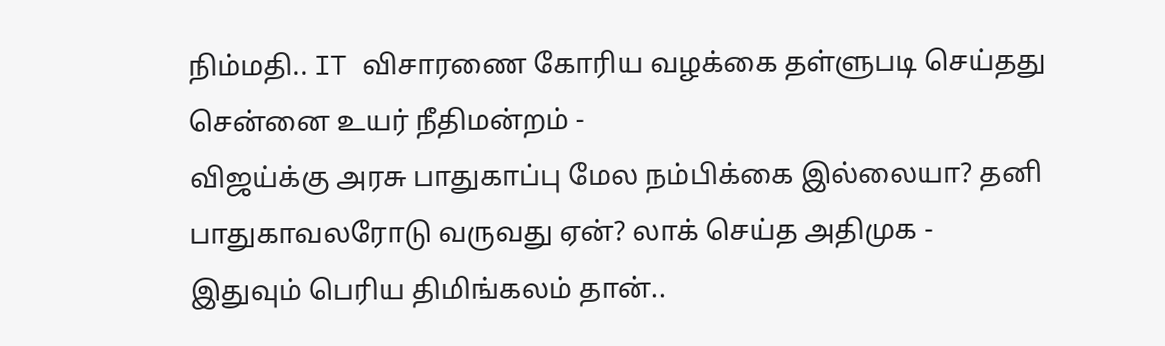நிம்மதி.. IT விசாரணை கோரிய வழக்கை தள்ளுபடி செய்தது சென்னை உயர் நீதிமன்றம் -
விஜய்க்கு அரசு பாதுகாப்பு மேல நம்பிக்கை இல்லையா? தனி பாதுகாவலரோடு வருவது ஏன்? லாக் செய்த அதிமுக -
இதுவும் பெரிய திமிங்கலம் தான்..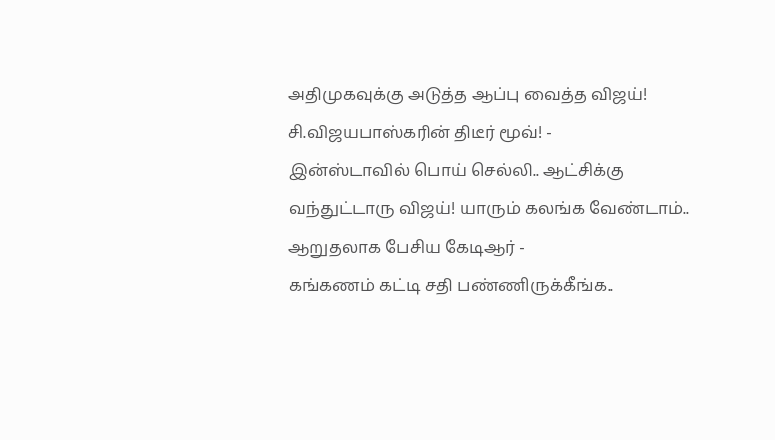அதிமுகவுக்கு அடுத்த ஆப்பு வைத்த விஜய்! சி.விஜயபாஸ்கரின் திடீர் மூவ்! -
இன்ஸ்டாவில் பொய் செல்லி.. ஆட்சிக்கு வந்துட்டாரு விஜய்! யாரும் கலங்க வேண்டாம்.. ஆறுதலாக பேசிய கேடிஆர் -
கங்கணம் கட்டி சதி பண்ணிருக்கீங்க..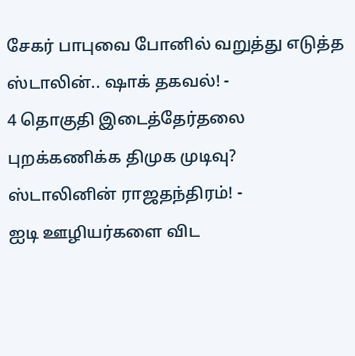சேகர் பாபுவை போனில் வறுத்து எடுத்த ஸ்டாலின்.. ஷாக் தகவல்! -
4 தொகுதி இடைத்தேர்தலை புறக்கணிக்க திமுக முடிவு? ஸ்டாலினின் ராஜதந்திரம்! -
ஐடி ஊழியர்களை விட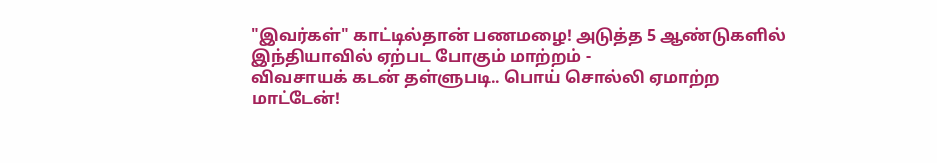"இவர்கள்" காட்டில்தான் பணமழை! அடுத்த 5 ஆண்டுகளில் இந்தியாவில் ஏற்பட போகும் மாற்றம் -
விவசாயக் கடன் தள்ளுபடி.. பொய் சொல்லி ஏமாற்ற மாட்டேன்!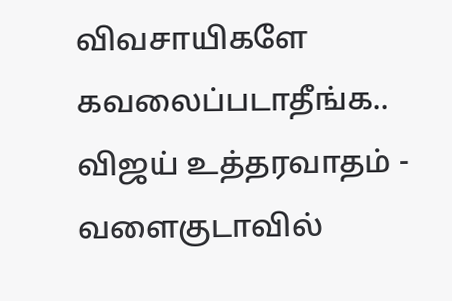விவசாயிகளே கவலைப்படாதீங்க.. விஜய் உத்தரவாதம் -
வளைகுடாவில்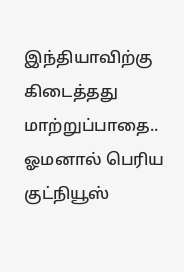இந்தியாவிற்கு கிடைத்தது மாற்றுப்பாதை.. ஓமனால் பெரிய குட்நியூஸ்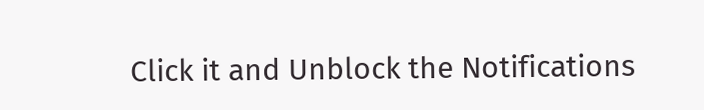Click it and Unblock the Notifications